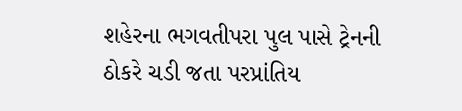શહેરના ભગવતીપરા પુલ પાસે ટ્રેનની ઠોકરે ચડી જતા પરપ્રાંતિય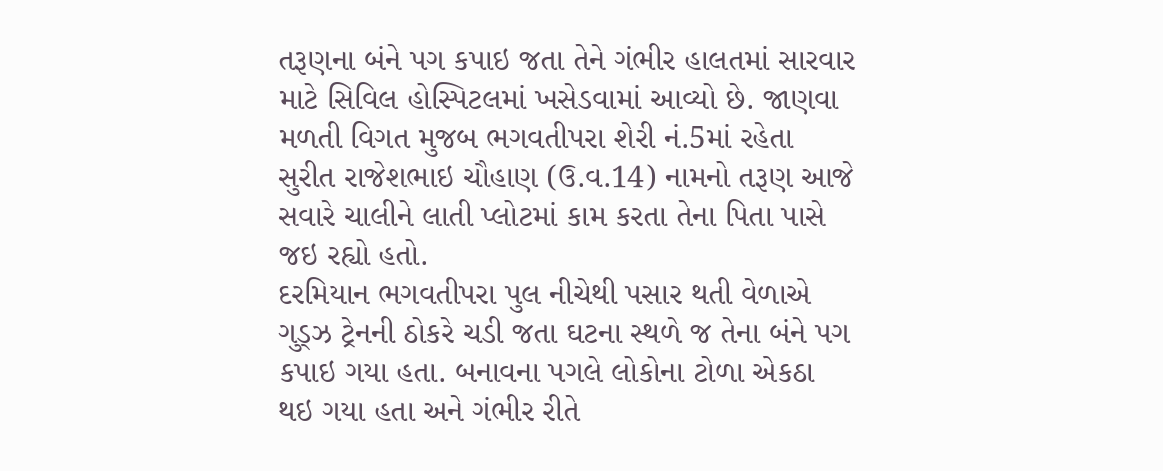તરૂણના બંને પગ કપાઇ જતા તેને ગંભીર હાલતમાં સારવાર માટે સિવિલ હોસ્પિટલમાં ખસેડવામાં આવ્યો છે. જાણવા મળતી વિગત મુજબ ભગવતીપરા શેરી નં.5માં રહેતા સુરીત રાજેશભાઇ ચૌહાણ (ઉ.વ.14) નામનો તરૂણ આજે સવારે ચાલીને લાતી પ્લોટમાં કામ કરતા તેના પિતા પાસે જઇ રહ્યો હતો.
દરમિયાન ભગવતીપરા પુલ નીચેથી પસાર થતી વેળાએ ગુડ્ઝ ટ્રેનની ઠોકરે ચડી જતા ઘટના સ્થળે જ તેના બંને પગ કપાઇ ગયા હતા. બનાવના પગલે લોકોના ટોળા એકઠા થઇ ગયા હતા અને ગંભીર રીતે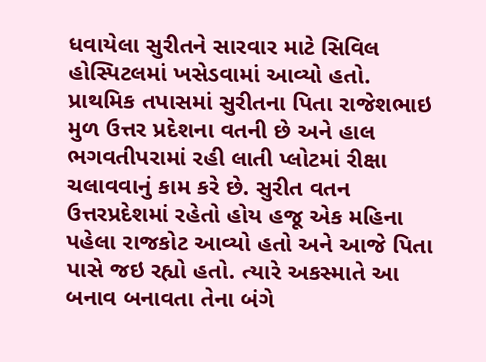ધવાયેલા સુરીતને સારવાર માટે સિવિલ હોસ્પિટલમાં ખસેડવામાં આવ્યો હતો.
પ્રાથમિક તપાસમાં સુરીતના પિતા રાજેશભાઇ મુળ ઉત્તર પ્રદેશના વતની છે અને હાલ ભગવતીપરામાં રહી લાતી પ્લોટમાં રીક્ષા ચલાવવાનું કામ કરે છે. સુરીત વતન ઉત્તરપ્રદેશમાં રહેતો હોય હજૂ એક મહિના પહેલા રાજકોટ આવ્યો હતો અને આજે પિતા પાસે જઇ રહ્યો હતો. ત્યારે અકસ્માતે આ બનાવ બનાવતા તેના બંગે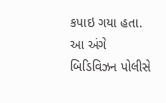કપાઇ ગયા હતા. આ અંગે બિડિવિઝન પોલીસે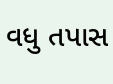વધુ તપાસ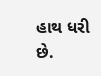હાથ ધરી છે.